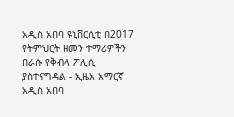አዲስ አበባ ዩኒቨርሲቲ በ2017 የትምህርት ዘመን ተማሪዎችን በራሱ የቅብላ ፖሊሲ ያስተናግዳል - ኢዜአ አማርኛ
አዲስ አበባ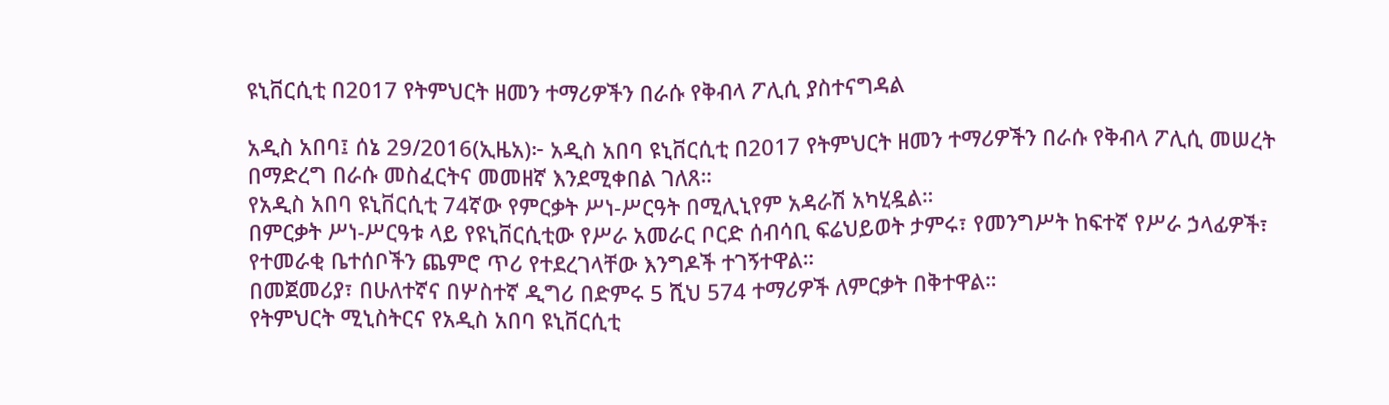ዩኒቨርሲቲ በ2017 የትምህርት ዘመን ተማሪዎችን በራሱ የቅብላ ፖሊሲ ያስተናግዳል

አዲስ አበባ፤ ሰኔ 29/2016(ኢዜአ)፦ አዲስ አበባ ዩኒቨርሲቲ በ2017 የትምህርት ዘመን ተማሪዎችን በራሱ የቅብላ ፖሊሲ መሠረት በማድረግ በራሱ መስፈርትና መመዘኛ እንደሚቀበል ገለጸ።
የአዲስ አበባ ዩኒቨርሲቲ 74ኛው የምርቃት ሥነ-ሥርዓት በሚሊኒየም አዳራሽ አካሂዷል።
በምርቃት ሥነ-ሥርዓቱ ላይ የዩኒቨርሲቲው የሥራ አመራር ቦርድ ሰብሳቢ ፍሬህይወት ታምሩ፣ የመንግሥት ከፍተኛ የሥራ ኃላፊዎች፣ የተመራቂ ቤተሰቦችን ጨምሮ ጥሪ የተደረገላቸው እንግዶች ተገኝተዋል።
በመጀመሪያ፣ በሁለተኛና በሦስተኛ ዲግሪ በድምሩ 5 ሺህ 574 ተማሪዎች ለምርቃት በቅተዋል።
የትምህርት ሚኒስትርና የአዲስ አበባ ዩኒቨርሲቲ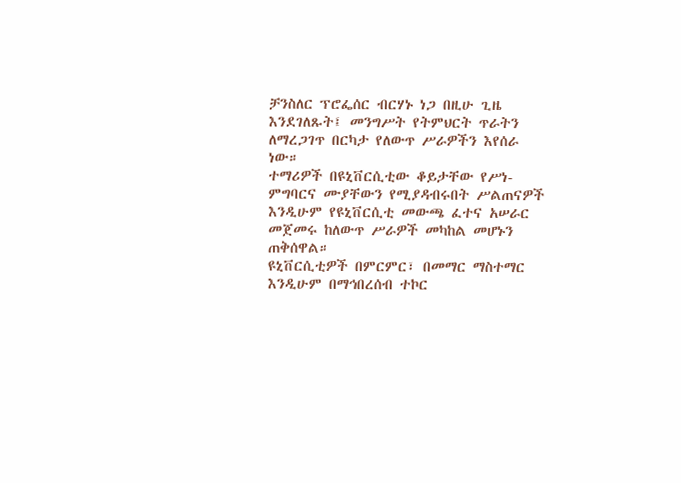ቻንስለር ፕሮፌሰር ብርሃኑ ነጋ በዚሁ ጊዜ እንደገለጹት፤ መንግሥት የትምህርት ጥራትን ለማረጋገጥ በርካታ የለውጥ ሥራዎችን እየሰራ ነው።
ተማሪዎች በዩኒቨርሲቲው ቆይታቸው የሥነ-ምግባርና ሙያቸውን የሚያዳብሩበት ሥልጠናዎች እንዲሁም የዩኒቨርሲቲ መውጫ ፈተና አሠራር መጀመሩ ከለውጥ ሥራዎች መካከል መሆኑን ጠቅሰዋል።
ዩኒቨርሲቲዎች በምርምር፣ በመማር ማስተማር እንዲሁም በማኅበረሰብ ተኮር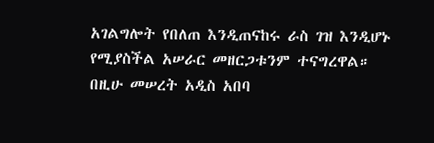አገልግሎት የበለጠ እንዲጠናከሩ ራስ ገዝ እንዲሆኑ የሚያስችል አሠራር መዘርጋቱንም ተናግረዋል።
በዚሁ መሠረት አዲስ አበባ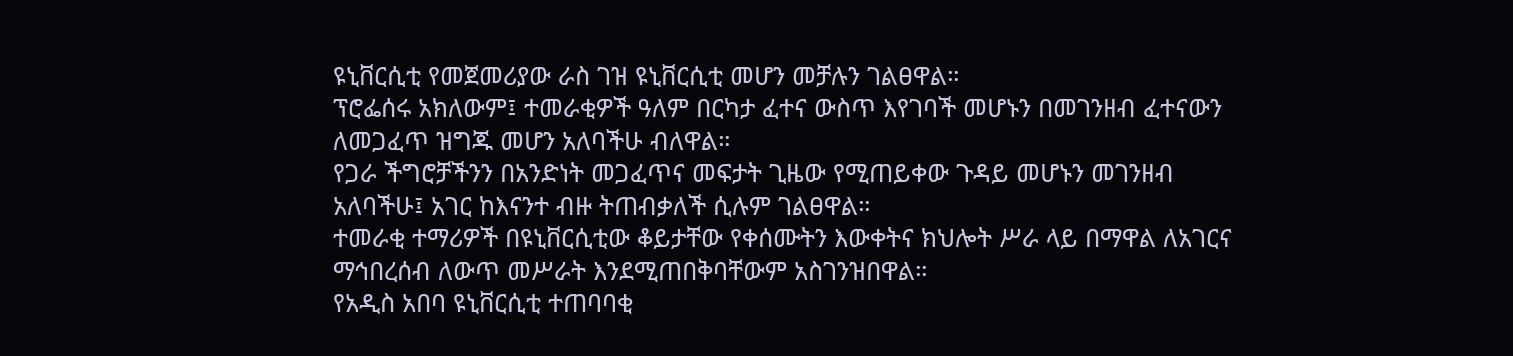ዩኒቨርሲቲ የመጀመሪያው ራስ ገዝ ዩኒቨርሲቲ መሆን መቻሉን ገልፀዋል።
ፕሮፌሰሩ አክለውም፤ ተመራቂዎች ዓለም በርካታ ፈተና ውስጥ እየገባች መሆኑን በመገንዘብ ፈተናውን ለመጋፈጥ ዝግጁ መሆን አለባችሁ ብለዋል።
የጋራ ችግሮቻችንን በአንድነት መጋፈጥና መፍታት ጊዜው የሚጠይቀው ጉዳይ መሆኑን መገንዘብ አለባችሁ፤ አገር ከእናንተ ብዙ ትጠብቃለች ሲሉም ገልፀዋል።
ተመራቂ ተማሪዎች በዩኒቨርሲቲው ቆይታቸው የቀሰሙትን እውቀትና ክህሎት ሥራ ላይ በማዋል ለአገርና ማኅበረሰብ ለውጥ መሥራት እንደሚጠበቅባቸውም አስገንዝበዋል።
የአዲስ አበባ ዩኒቨርሲቲ ተጠባባቂ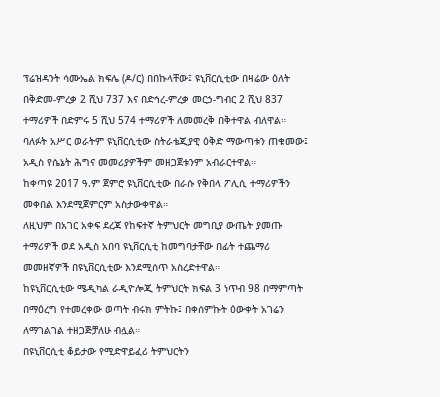ፕሬዝዳንት ሳሙኤል ክፍሌ (ዶ/ር) በበኩላቸው፤ ዩኒቨርሲቲው በዛሬው ዕለት በቅድመ-ምረቃ 2 ሺህ 737 እና በድኅረ-ምረቃ መርኃ-ግብር 2 ሺህ 837 ተማሪዎች በድምሩ 5 ሺህ 574 ተማሪዎች ለመመረቅ በቅተዋል ብለዋል።
ባለፉት አሥር ወራትም ዩኒቨርሲቲው ስትራቴጂያዊ ዕቅድ ማውጣቱን ጠቁመው፤ አዲስ የሴኔት ሕግና መመሪያዎችም መዘጋጀቱንም አብራርተዋል።
ከቀጣዩ 2017 ዓ.ም ጀምሮ ዩኒቨርሲቲው በራሱ የቅበላ ፖሊሲ ተማሪዎችን መቀበል እንደሚጀምርም አስታውቀዋል።
ለዚህም በአገር አቀፍ ደረጃ የከፍተኛ ትምህርት መግቢያ ውጤት ያመጡ ተማሪዎች ወደ አዲስ አበባ ዩኒቨርሲቲ ከመግባታቸው በፊት ተጨማሪ መመዘኛዎች በዩኒቨርሲቲው እንደሚሰጥ አስረድተዋል።
ከዩኒቨርሲቲው ሜዲካል ራዲዮሎጂ ትምህርት ክፍል 3 ነጥብ 98 በማምጣት በማዕረግ የተመረቀው ወጣት ብሩክ ምትኩ፤ በቀሰምኩት ዕውቀት አገሬን ለማገልገል ተዘጋጅቻለሁ ብሏል።
በዩኒቨርሲቲ ቆይታው የሚድዋይፈሪ ትምህርትን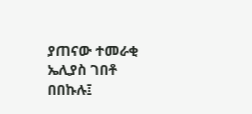ያጠናው ተመራቂ ኤሊያስ ገበቶ በበኩሉ፤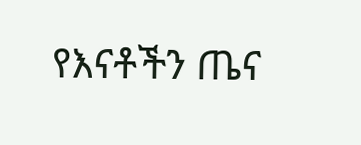የእናቶችን ጤና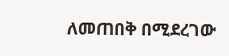ለመጠበቅ በሚደረገው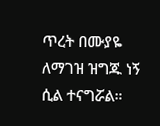ጥረት በሙያዬ ለማገዝ ዝግጁ ነኝ ሲል ተናግሯል።